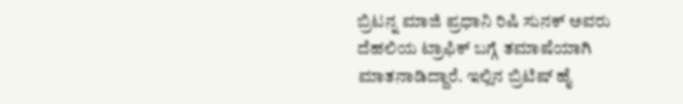ಬ್ರಿಟನ್ನ ಮಾಜಿ ಪ್ರಧಾನಿ ರಿಷಿ ಸುನಕ್ ಅವರು ದೆಹಲಿಯ ಟ್ರಾಫಿಕ್ ಬಗ್ಗೆ ತಮಾಷೆಯಾಗಿ ಮಾತನಾಡಿದ್ದಾರೆ. ಇಲ್ಲಿನ ಬ್ರಿಟಿಷ್ ಹೈ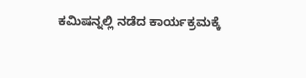ಕಮಿಷನ್ನಲ್ಲಿ ನಡೆದ ಕಾರ್ಯಕ್ರಮಕ್ಕೆ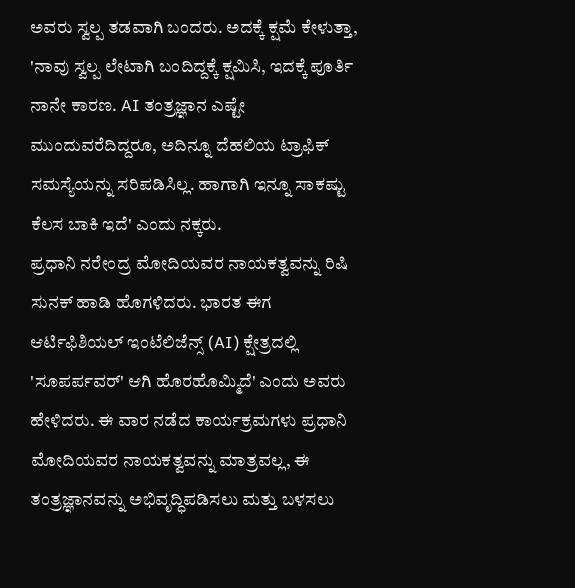ಅವರು ಸ್ವಲ್ಪ ತಡವಾಗಿ ಬಂದರು. ಅದಕ್ಕೆ ಕ್ಷಮೆ ಕೇಳುತ್ತಾ, 'ನಾವು ಸ್ವಲ್ಪ ಲೇಟಾಗಿ ಬಂದಿದ್ದಕ್ಕೆ ಕ್ಷಮಿಸಿ, ಇದಕ್ಕೆ ಪೂರ್ತಿ ನಾನೇ ಕಾರಣ. AI ತಂತ್ರಜ್ಞಾನ ಎಷ್ಟೇ ಮುಂದುವರೆದಿದ್ದರೂ, ಅದಿನ್ನೂ ದೆಹಲಿಯ ಟ್ರಾಫಿಕ್ ಸಮಸ್ಯೆಯನ್ನು ಸರಿಪಡಿಸಿಲ್ಲ. ಹಾಗಾಗಿ ಇನ್ನೂ ಸಾಕಷ್ಟು ಕೆಲಸ ಬಾಕಿ ಇದೆ' ಎಂದು ನಕ್ಕರು.
ಪ್ರಧಾನಿ ನರೇಂದ್ರ ಮೋದಿಯವರ ನಾಯಕತ್ವವನ್ನು ರಿಷಿ ಸುನಕ್ ಹಾಡಿ ಹೊಗಳಿದರು. ಭಾರತ ಈಗ ಆರ್ಟಿಫಿಶಿಯಲ್ ಇಂಟೆಲಿಜೆನ್ಸ್ (AI) ಕ್ಷೇತ್ರದಲ್ಲಿ 'ಸೂಪರ್ಪವರ್' ಆಗಿ ಹೊರಹೊಮ್ಮಿದೆ' ಎಂದು ಅವರು ಹೇಳಿದರು. ಈ ವಾರ ನಡೆದ ಕಾರ್ಯಕ್ರಮಗಳು ಪ್ರಧಾನಿ ಮೋದಿಯವರ ನಾಯಕತ್ವವನ್ನು ಮಾತ್ರವಲ್ಲ, ಈ ತಂತ್ರಜ್ಞಾನವನ್ನು ಅಭಿವೃದ್ಧಿಪಡಿಸಲು ಮತ್ತು ಬಳಸಲು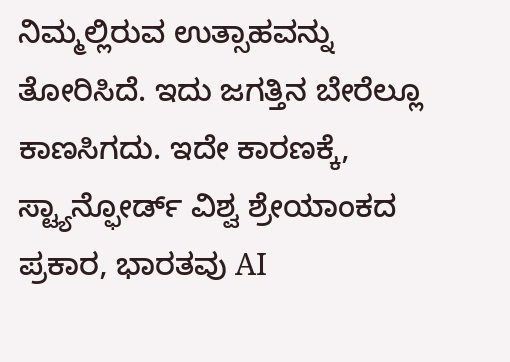ನಿಮ್ಮಲ್ಲಿರುವ ಉತ್ಸಾಹವನ್ನು ತೋರಿಸಿದೆ. ಇದು ಜಗತ್ತಿನ ಬೇರೆಲ್ಲೂ ಕಾಣಸಿಗದು. ಇದೇ ಕಾರಣಕ್ಕೆ, ಸ್ಟ್ಯಾನ್ಫೋರ್ಡ್ ವಿಶ್ವ ಶ್ರೇಯಾಂಕದ ಪ್ರಕಾರ, ಭಾರತವು AI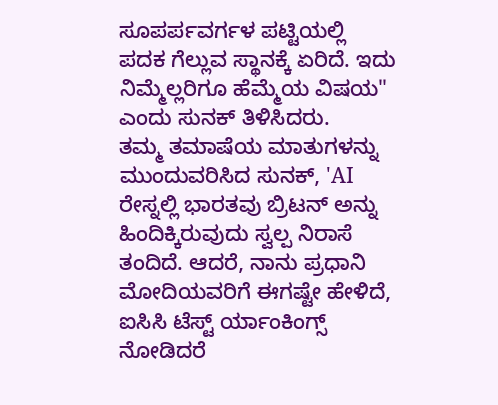ಸೂಪರ್ಪವರ್ಗಳ ಪಟ್ಟಿಯಲ್ಲಿ ಪದಕ ಗೆಲ್ಲುವ ಸ್ಥಾನಕ್ಕೆ ಏರಿದೆ. ಇದು ನಿಮ್ಮೆಲ್ಲರಿಗೂ ಹೆಮ್ಮೆಯ ವಿಷಯ" ಎಂದು ಸುನಕ್ ತಿಳಿಸಿದರು.
ತಮ್ಮ ತಮಾಷೆಯ ಮಾತುಗಳನ್ನು ಮುಂದುವರಿಸಿದ ಸುನಕ್, 'AI ರೇಸ್ನಲ್ಲಿ ಭಾರತವು ಬ್ರಿಟನ್ ಅನ್ನು ಹಿಂದಿಕ್ಕಿರುವುದು ಸ್ವಲ್ಪ ನಿರಾಸೆ ತಂದಿದೆ. ಆದರೆ, ನಾನು ಪ್ರಧಾನಿ ಮೋದಿಯವರಿಗೆ ಈಗಷ್ಟೇ ಹೇಳಿದೆ, ಐಸಿಸಿ ಟೆಸ್ಟ್ ರ್ಯಾಂಕಿಂಗ್ಸ್ ನೋಡಿದರೆ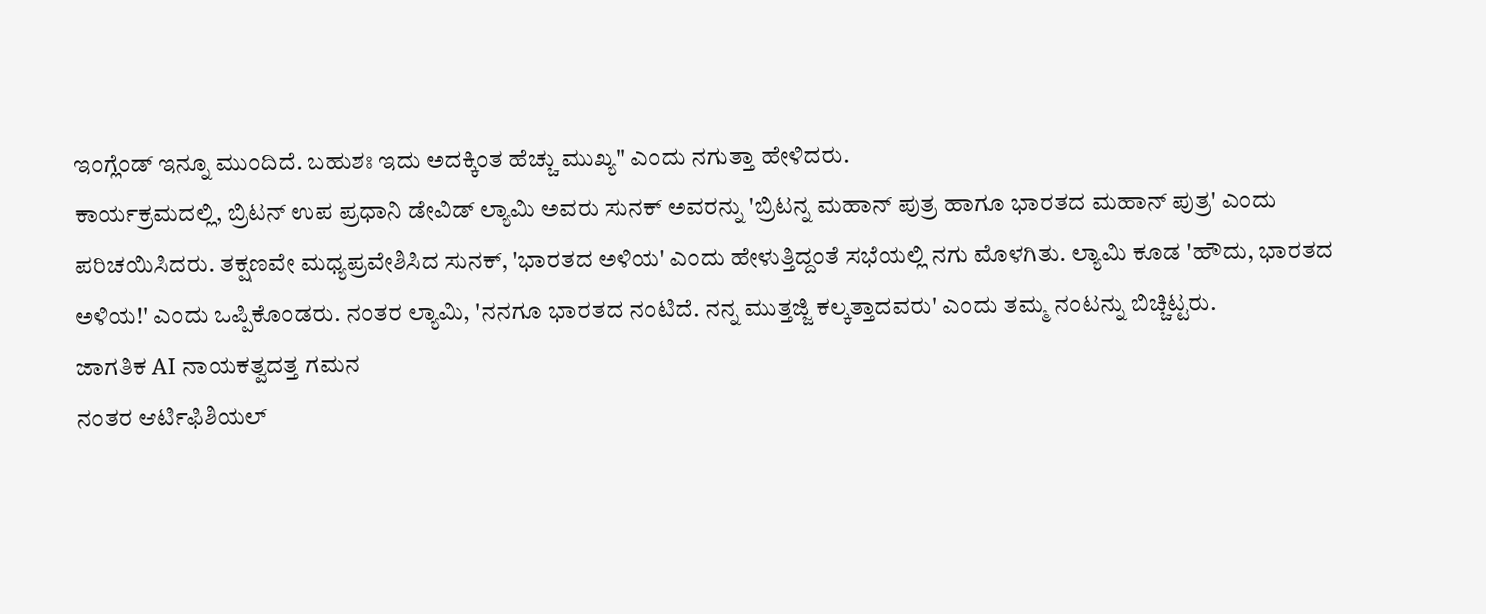ಇಂಗ್ಲೆಂಡ್ ಇನ್ನೂ ಮುಂದಿದೆ. ಬಹುಶಃ ಇದು ಅದಕ್ಕಿಂತ ಹೆಚ್ಚು ಮುಖ್ಯ" ಎಂದು ನಗುತ್ತಾ ಹೇಳಿದರು.
ಕಾರ್ಯಕ್ರಮದಲ್ಲಿ, ಬ್ರಿಟನ್ ಉಪ ಪ್ರಧಾನಿ ಡೇವಿಡ್ ಲ್ಯಾಮಿ ಅವರು ಸುನಕ್ ಅವರನ್ನು 'ಬ್ರಿಟನ್ನ ಮಹಾನ್ ಪುತ್ರ ಹಾಗೂ ಭಾರತದ ಮಹಾನ್ ಪುತ್ರ' ಎಂದು ಪರಿಚಯಿಸಿದರು. ತಕ್ಷಣವೇ ಮಧ್ಯಪ್ರವೇಶಿಸಿದ ಸುನಕ್, 'ಭಾರತದ ಅಳಿಯ' ಎಂದು ಹೇಳುತ್ತಿದ್ದಂತೆ ಸಭೆಯಲ್ಲಿ ನಗು ಮೊಳಗಿತು. ಲ್ಯಾಮಿ ಕೂಡ 'ಹೌದು, ಭಾರತದ ಅಳಿಯ!' ಎಂದು ಒಪ್ಪಿಕೊಂಡರು. ನಂತರ ಲ್ಯಾಮಿ, 'ನನಗೂ ಭಾರತದ ನಂಟಿದೆ. ನನ್ನ ಮುತ್ತಜ್ಜಿ ಕಲ್ಕತ್ತಾದವರು' ಎಂದು ತಮ್ಮ ನಂಟನ್ನು ಬಿಚ್ಚಿಟ್ಟರು.
ಜಾಗತಿಕ AI ನಾಯಕತ್ವದತ್ತ ಗಮನ
ನಂತರ ಆರ್ಟಿಫಿಶಿಯಲ್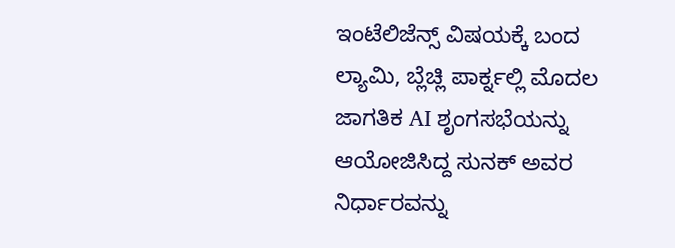ಇಂಟೆಲಿಜೆನ್ಸ್ ವಿಷಯಕ್ಕೆ ಬಂದ ಲ್ಯಾಮಿ, ಬ್ಲೆಚ್ಲಿ ಪಾರ್ಕ್ನಲ್ಲಿ ಮೊದಲ ಜಾಗತಿಕ AI ಶೃಂಗಸಭೆಯನ್ನು ಆಯೋಜಿಸಿದ್ದ ಸುನಕ್ ಅವರ ನಿರ್ಧಾರವನ್ನು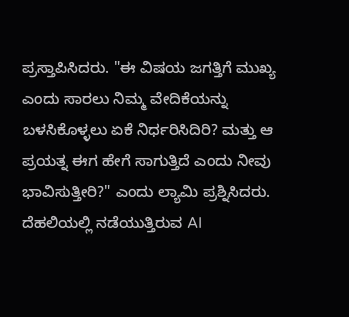ಪ್ರಸ್ತಾಪಿಸಿದರು. "ಈ ವಿಷಯ ಜಗತ್ತಿಗೆ ಮುಖ್ಯ ಎಂದು ಸಾರಲು ನಿಮ್ಮ ವೇದಿಕೆಯನ್ನು ಬಳಸಿಕೊಳ್ಳಲು ಏಕೆ ನಿರ್ಧರಿಸಿದಿರಿ? ಮತ್ತು ಆ ಪ್ರಯತ್ನ ಈಗ ಹೇಗೆ ಸಾಗುತ್ತಿದೆ ಎಂದು ನೀವು ಭಾವಿಸುತ್ತೀರಿ?" ಎಂದು ಲ್ಯಾಮಿ ಪ್ರಶ್ನಿಸಿದರು.
ದೆಹಲಿಯಲ್ಲಿ ನಡೆಯುತ್ತಿರುವ AI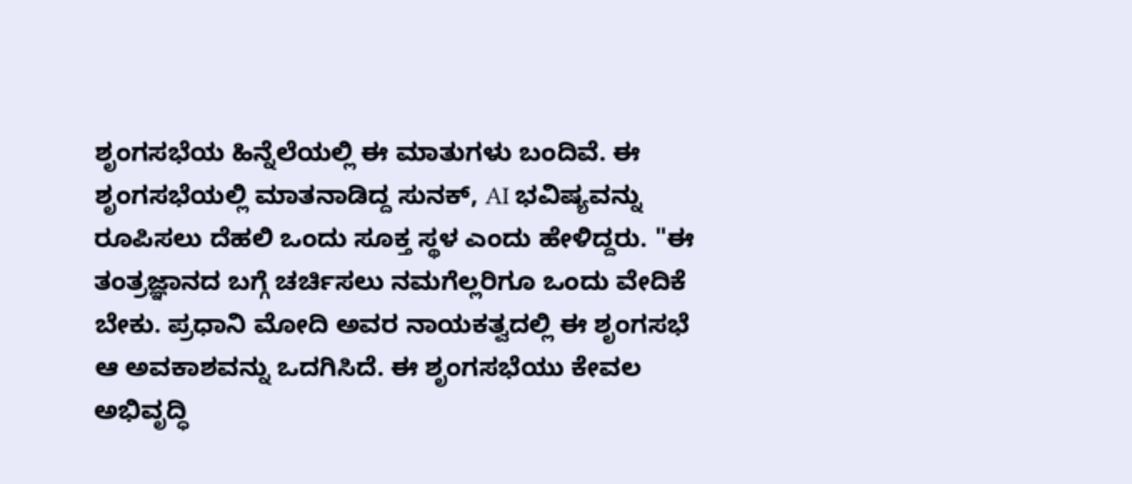ಶೃಂಗಸಭೆಯ ಹಿನ್ನೆಲೆಯಲ್ಲಿ ಈ ಮಾತುಗಳು ಬಂದಿವೆ. ಈ ಶೃಂಗಸಭೆಯಲ್ಲಿ ಮಾತನಾಡಿದ್ದ ಸುನಕ್, AI ಭವಿಷ್ಯವನ್ನು ರೂಪಿಸಲು ದೆಹಲಿ ಒಂದು ಸೂಕ್ತ ಸ್ಥಳ ಎಂದು ಹೇಳಿದ್ದರು. "ಈ ತಂತ್ರಜ್ಞಾನದ ಬಗ್ಗೆ ಚರ್ಚಿಸಲು ನಮಗೆಲ್ಲರಿಗೂ ಒಂದು ವೇದಿಕೆ ಬೇಕು. ಪ್ರಧಾನಿ ಮೋದಿ ಅವರ ನಾಯಕತ್ವದಲ್ಲಿ ಈ ಶೃಂಗಸಭೆ ಆ ಅವಕಾಶವನ್ನು ಒದಗಿಸಿದೆ. ಈ ಶೃಂಗಸಭೆಯು ಕೇವಲ ಅಭಿವೃದ್ಧಿ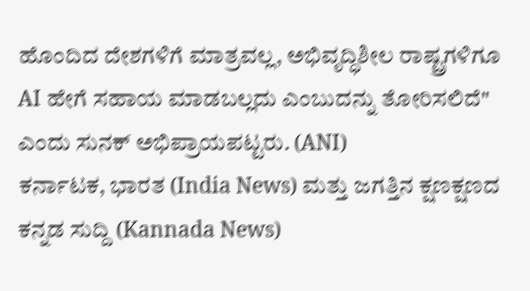ಹೊಂದಿದ ದೇಶಗಳಿಗೆ ಮಾತ್ರವಲ್ಲ, ಅಭಿವೃದ್ಧಿಶೀಲ ರಾಷ್ಟ್ರಗಳಿಗೂ AI ಹೇಗೆ ಸಹಾಯ ಮಾಡಬಲ್ಲದು ಎಂಬುದನ್ನು ತೋರಿಸಲಿದೆ" ಎಂದು ಸುನಕ್ ಅಭಿಪ್ರಾಯಪಟ್ಟರು. (ANI)
ಕರ್ನಾಟಕ, ಭಾರತ (India News) ಮತ್ತು ಜಗತ್ತಿನ ಕ್ಷಣಕ್ಷಣದ ಕನ್ನಡ ಸುದ್ದಿ (Kannada News)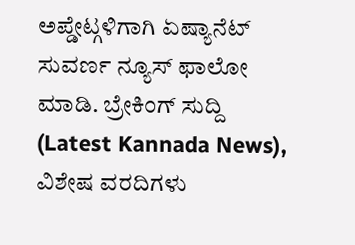ಅಪ್ಡೇಟ್ಗಳಿಗಾಗಿ ಏಷ್ಯಾನೆಟ್ ಸುವರ್ಣ ನ್ಯೂಸ್ ಫಾಲೋ ಮಾಡಿ. ಬ್ರೇಕಿಂಗ್ ಸುದ್ದಿ (Latest Kannada News), ವಿಶೇಷ ವರದಿಗಳು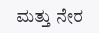ಮತ್ತು ನೇರ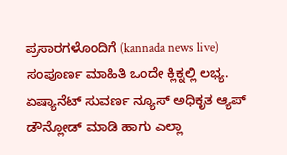ಪ್ರಸಾರಗಳೊಂದಿಗೆ (kannada news live) ಸಂಪೂರ್ಣ ಮಾಹಿತಿ ಒಂದೇ ಕ್ಲಿಕ್ನಲ್ಲಿ ಲಭ್ಯ. ಏಷ್ಯಾನೆಟ್ ಸುವರ್ಣ ನ್ಯೂಸ್ ಅಧಿಕೃತ ಆ್ಯಪ್ ಡೌನ್ಲೋಡ್ ಮಾಡಿ ಹಾಗು ಎಲ್ಲಾ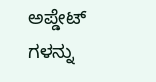ಅಪ್ಡೇಟ್ ಗಳನ್ನು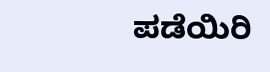ಪಡೆಯಿರಿ